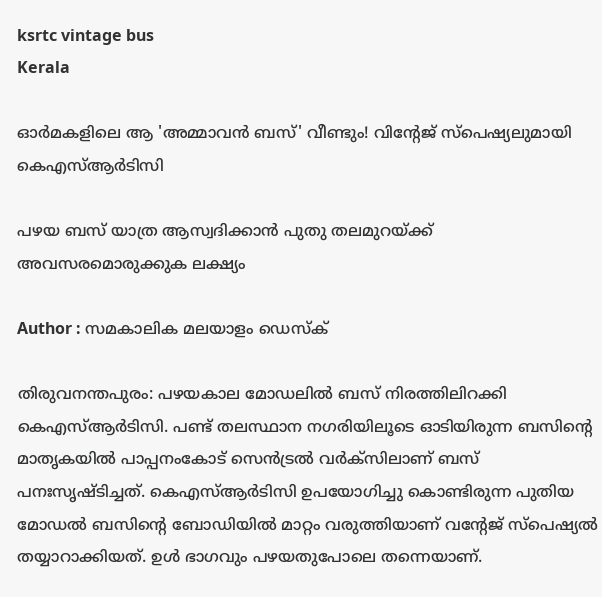ksrtc vintage bus
Kerala

ഓർമകളിലെ ആ 'അമ്മാവൻ ബസ്' വീണ്ടും! വിന്റേജ് സ്പെഷ്യലുമായി കെഎസ്ആർടിസി

പഴയ ബസ് യാത്ര ആസ്വദിക്കാൻ പുതു തലമുറയ്ക്ക് അവസരമൊരുക്കുക ലക്ഷ്യം

Author : സമകാലിക മലയാളം ഡെസ്ക്

തിരുവനന്തപുരം: പഴയകാല മോഡലിൽ ബസ് നിരത്തിലിറക്കി കെഎസ്ആർടിസി. പണ്ട് തലസ്ഥാന നഗരിയിലൂടെ ഓടിയിരുന്ന ബസിന്റെ മാതൃകയിൽ പാപ്പനംകോട് സെൻട്രൽ വർക്സിലാണ് ബസ് പനഃസൃഷ്ടിച്ചത്. കെഎസ്ആർടിസി ഉപയോഗിച്ചു കൊണ്ടിരുന്ന പുതിയ മോഡൽ ബസിന്റെ ബോഡിയിൽ മാറ്റം വരുത്തിയാണ് വന്റേജ് സ്പെഷ്യൽ തയ്യാറാക്കിയത്. ഉൾ ഭാഗവും പഴയതുപോലെ തന്നെയാണ്.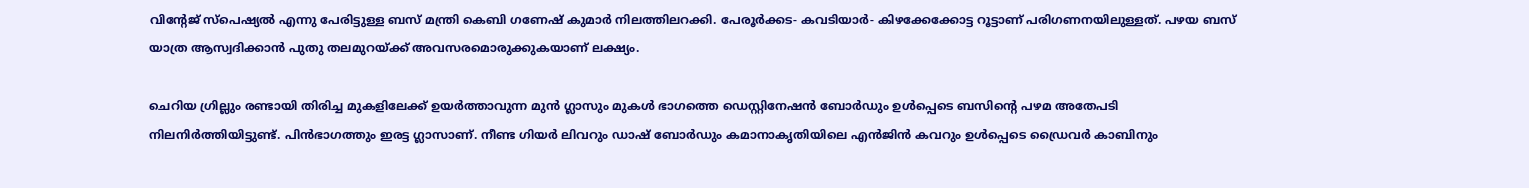വിന്റേജ് സ്പെഷ്യൽ എന്നു പേരിട്ടുള്ള ബസ് മന്ത്രി കെബി ഗണേഷ് കുമാർ നിലത്തിലറക്കി. പേരൂർക്കട- കവടിയാർ- കിഴക്കേക്കോട്ട റൂട്ടാണ് പരിഗണനയിലുള്ളത്. പഴയ ബസ് യാത്ര ആസ്വദിക്കാൻ പുതു തലമുറയ്ക്ക് അവസരമൊരുക്കുകയാണ് ലക്ഷ്യം.

ചെറിയ ഗ്രില്ലും രണ്ടായി തിരിച്ച മുകളിലേക്ക് ഉയർത്താവുന്ന മുൻ ഗ്ലാസും മുകൾ ഭാഗത്തെ ഡെസ്റ്റിനേഷൻ ബോർഡും ഉൾപ്പെടെ ബസിന്റെ പഴമ അതേപടി നിലനിർത്തിയിട്ടുണ്ട്. പിൻഭാഗത്തും ഇരട്ട ഗ്ലാസാണ്. നീണ്ട ഗിയർ ലിവറും ഡാഷ് ബോർഡും കമാനാകൃതിയിലെ എൻജിൻ കവറും ഉൾപ്പെടെ ഡ്രൈവർ കാബിനും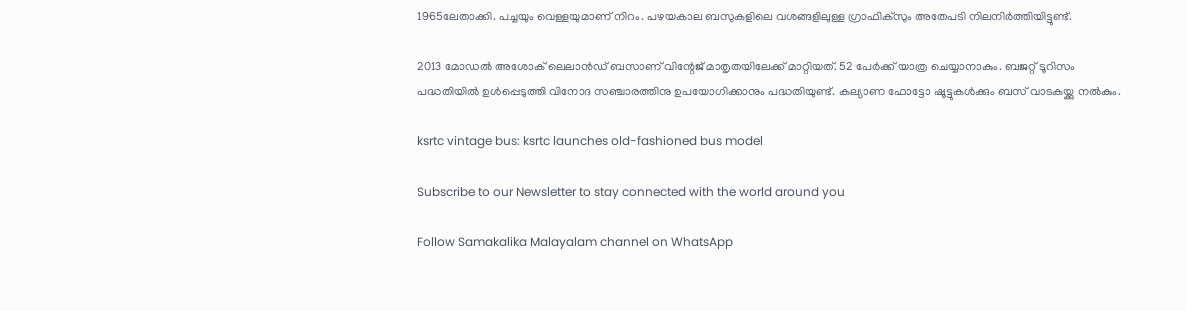1965ലേതാക്കി. പച്ചയും വെള്ളയുമാണ് നിറം. പഴയകാല ബസുകളിലെ വശങ്ങളിലുള്ള ഗ്രാഫിക്സും അതേപടി നിലനിർത്തിയിട്ടുണ്ട്.

2013 മോഡൽ അശോക് ലെലാൻഡ് ബസാണ് വിന്റേജ് മാതൃതയിലേക്ക് മാറ്റിയത്. 52 പേർക്ക് യാത്ര ചെയ്യാനാകും. ബജറ്റ് ടൂറിസം പദ്ധതിയിൽ ഉൾപ്പെടുത്തി വിനോദ സഞ്ചാരത്തിനു ഉപയോഗിക്കാനും പദ്ധതിയുണ്ട്. കല്യാണ ഫോട്ടോ ഷൂട്ടുകൾക്കും ബസ് വാടകയ്ക്കു നൽകും.

ksrtc vintage bus: ksrtc launches old-fashioned bus model

Subscribe to our Newsletter to stay connected with the world around you

Follow Samakalika Malayalam channel on WhatsApp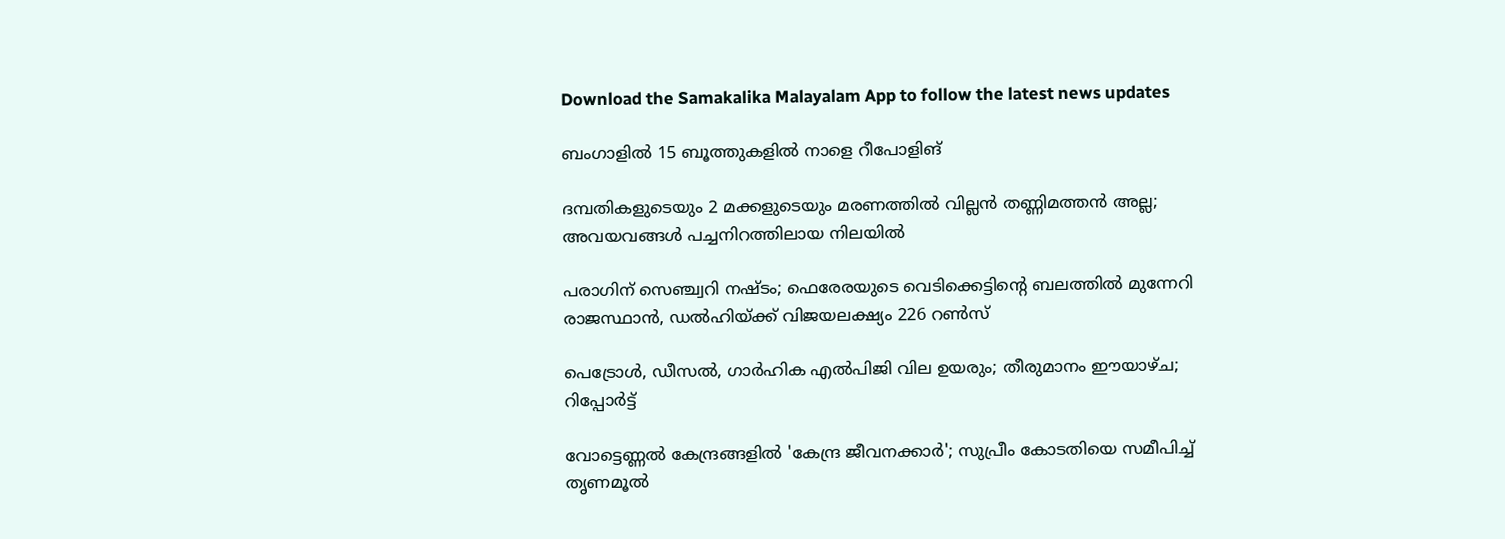Download the Samakalika Malayalam App to follow the latest news updates

ബംഗാളില്‍ 15 ബൂത്തുകളില്‍ നാളെ റീപോളിങ്

ദമ്പതികളുടെയും 2 മക്കളുടെയും മരണത്തില്‍ വില്ലന്‍ തണ്ണിമത്തന്‍ അല്ല; അവയവങ്ങള്‍ പച്ചനിറത്തിലായ നിലയില്‍

പരാഗിന് സെഞ്ച്വറി നഷ്ടം; ഫെരേരയുടെ വെടിക്കെട്ടിന്റെ ബലത്തിൽ മുന്നേറി രാജസ്ഥാൻ, ഡൽഹിയ്ക്ക് വിജയലക്ഷ്യം 226 റൺസ്

പെട്രോള്‍, ഡീസല്‍, ഗാര്‍ഹിക എല്‍പിജി വില ഉയരും; തീരുമാനം ഈയാഴ്ച; റിപ്പോര്‍ട്ട്

വോട്ടെണ്ണൽ കേന്ദ്രങ്ങളിൽ 'കേന്ദ്ര ജീവനക്കാർ'; സുപ്രീം കോടതിയെ സമീപിച്ച് തൃണമൂല്‍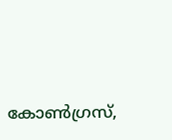കോണ്‍ഗ്രസ്,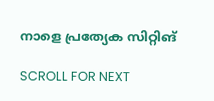നാളെ പ്രത്യേക സിറ്റിങ്

SCROLL FOR NEXT